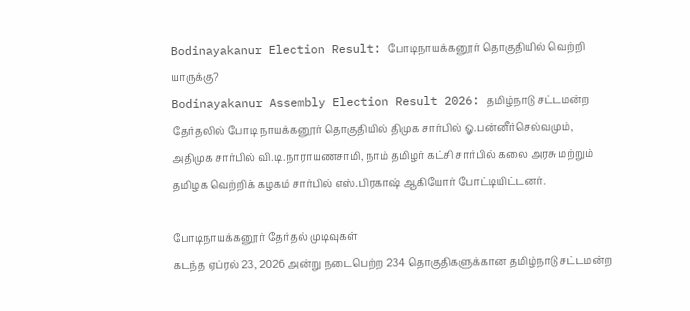Bodinayakanur Election Result: போடிநாயக்கனூர் தொகுதியில் வெற்றி யாருக்கு?
Bodinayakanur Assembly Election Result 2026: தமிழ்நாடு சட்டமன்ற தேர்தலில் போடி நாயக்கனூர் தொகுதியில் திமுக சார்பில் ஓ.பன்னீர்செல்வமும், அதிமுக சார்பில் வி.டி.நாராயணசாமி, நாம் தமிழர் கட்சி சார்பில் கலை அரசு மற்றும் தமிழக வெற்றிக் கழகம் சார்பில் எஸ்.பிரகாஷ் ஆகியோர் போட்டியிட்டனர்.

போடிநாயக்கனூர் தேர்தல் முடிவுகள்
கடந்த ஏப்ரல் 23, 2026 அன்று நடைபெற்ற 234 தொகுதிகளுக்கான தமிழ்நாடு சட்டமன்ற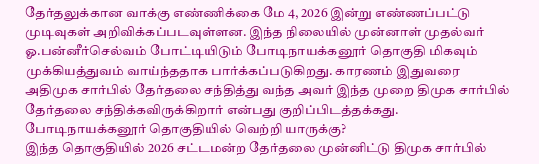தேர்தலுக்கான வாக்கு எண்ணிக்கை மே 4, 2026 இன்று எண்ணப்பட்டு முடிவுகள் அறிவிக்கப்படவுள்ளன. இந்த நிலையில் முன்னாள் முதல்வர் ஓ.பன்னீர்செல்வம் போட்டியிடும் போடிநாயக்கனூர் தொகுதி மிகவும் முக்கியத்துவம் வாய்ந்ததாக பார்க்கப்படுகிறது. காரணம் இதுவரை அதிமுக சார்பில் தேர்தலை சந்தித்து வந்த அவர் இந்த முறை திமுக சார்பில் தேர்தலை சந்திக்கவிருக்கிறார் என்பது குறிப்பிடத்தக்கது.
போடிநாயக்கனூர் தொகுதியில் வெற்றி யாருக்கு?
இந்த தொகுதியில் 2026 சட்டமன்ற தேர்தலை முன்னிட்டு திமுக சார்பில்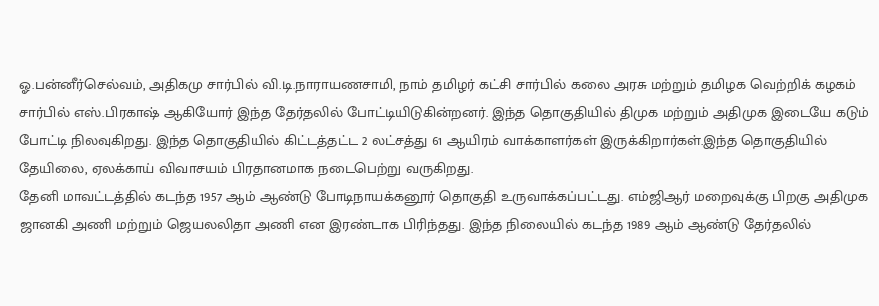ஓ.பன்னீர்செல்வம், அதிகமு சார்பில் வி.டி.நாராயணசாமி, நாம் தமிழர் கட்சி சார்பில் கலை அரசு மற்றும் தமிழக வெற்றிக் கழகம் சார்பில் எஸ்.பிரகாஷ் ஆகியோர் இந்த தேர்தலில் போட்டியிடுகின்றனர். இந்த தொகுதியில் திமுக மற்றும் அதிமுக இடையே கடும் போட்டி நிலவுகிறது. இந்த தொகுதியில் கிட்டத்தட்ட 2 லட்சத்து 61 ஆயிரம் வாக்காளர்கள் இருக்கிறார்கள்.இந்த தொகுதியில் தேயிலை, ஏலக்காய் விவாசயம் பிரதானமாக நடைபெற்று வருகிறது.
தேனி மாவட்டத்தில் கடந்த 1957 ஆம் ஆண்டு போடிநாயக்கனூர் தொகுதி உருவாக்கப்பட்டது. எம்ஜிஆர் மறைவுக்கு பிறகு அதிமுக ஜானகி அணி மற்றும் ஜெயலலிதா அணி என இரண்டாக பிரிந்தது. இந்த நிலையில் கடந்த 1989 ஆம் ஆண்டு தேர்தலில்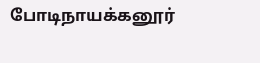போடிநாயக்கனூர்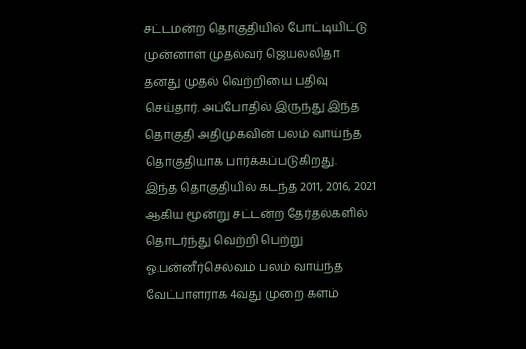சட்டமன்ற தொகுதியில் போட்டியிட்டு முன்னாள் முதல்வர் ஜெயலலிதா தனது முதல் வெற்றியை பதிவு செய்தார். அப்போதில் இருந்து இந்த தொகுதி அதிமுகவின் பலம் வாய்ந்த தொகுதியாக பார்க்கப்படுகிறது.
இந்த தொகுதியில் கடந்த 2011, 2016, 2021 ஆகிய மூன்று சட்டன்ற தேர்தல்களில் தொடர்ந்து வெற்றி பெற்று ஓ.பன்னீர்செல்வம் பலம் வாய்ந்த வேட்பாளராக 4வது முறை களம்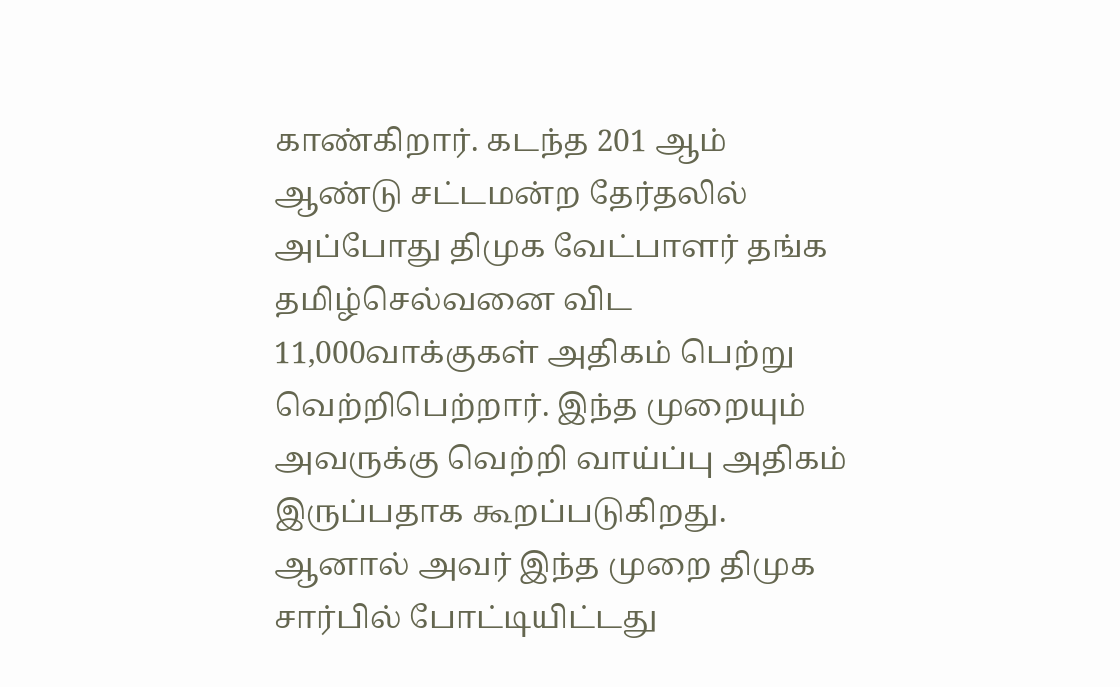காண்கிறார். கடந்த 201 ஆம் ஆண்டு சட்டமன்ற தேர்தலில் அப்போது திமுக வேட்பாளர் தங்க தமிழ்செல்வனை விட 11,000வாக்குகள் அதிகம் பெற்று வெற்றிபெற்றார். இந்த முறையும் அவருக்கு வெற்றி வாய்ப்பு அதிகம் இருப்பதாக கூறப்படுகிறது. ஆனால் அவர் இந்த முறை திமுக சார்பில் போட்டியிட்டது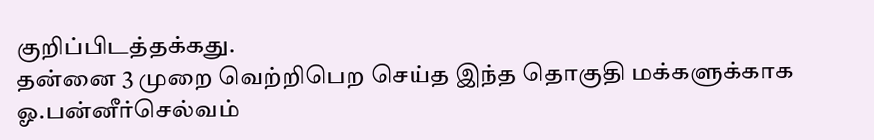குறிப்பிடத்தக்கது.
தன்னை 3 முறை வெற்றிபெற செய்த இந்த தொகுதி மக்களுக்காக ஓ.பன்னீர்செல்வம்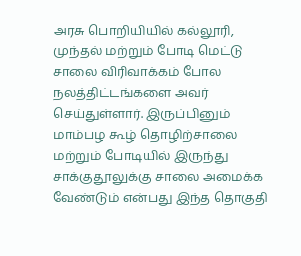அரசு பொறியியில் கல்லூரி, முந்தல் மற்றும் போடி மெட்டு சாலை விரிவாக்கம் போல நலத்திட்டங்களை அவர் செய்துள்ளார். இருப்பினும் மாம்பழ கூழ் தொழிற்சாலை மற்றும் போடியில் இருந்து சாக்குதூலுக்கு சாலை அமைக்க வேண்டும் என்பது இந்த தொகுதி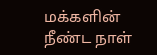மக்களின் நீண்ட நாள்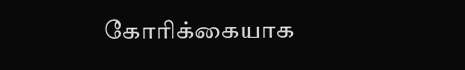கோரிக்கையாக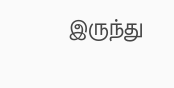இருந்து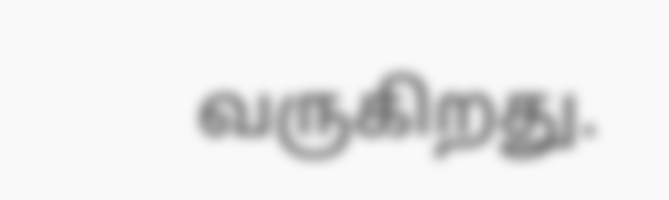வருகிறது.